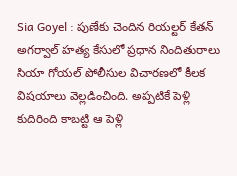Sia Goyel : పుణేకు చెందిన రియల్టర్ కేతన్ అగర్వాల్ హత్య కేసులో ప్రధాన నిందితురాలు సియా గోయల్ పోలీసుల విచారణలో కీలక విషయాలు వెల్లడించింది. అప్పటికే పెళ్లి కుదిరింది కాబట్టి ఆ పెళ్లి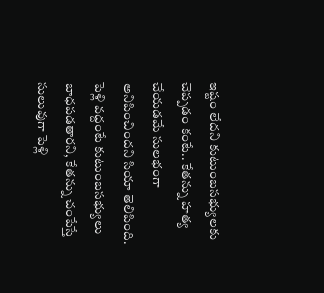ఇష్టం లేదని కుటుంబసభ్యులకు చెప్పడం కంటే.. కేతన్ను హత్య చేయడమే సులభంగా అనిపించిందని సియా తెలిపింది. పెళ్లి వద్దంటే కుటుంబసభ్యులు బాధపడతారని, కేతన్ను చంపేస్తే సులువుగా పెళ్లి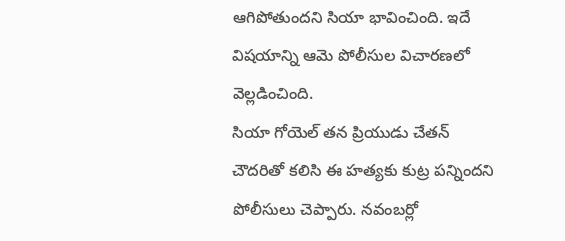ఆగిపోతుందని సియా భావించింది. ఇదే విషయాన్ని ఆమె పోలీసుల విచారణలో వెల్లడించింది.
సియా గోయెల్ తన ప్రియుడు చేతన్ చౌదరితో కలిసి ఈ హత్యకు కుట్ర పన్నిందని పోలీసులు చెప్పారు. నవంబర్లో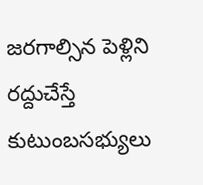జరగాల్సిన పెళ్లిని రద్దుచేస్తే కుటుంబసభ్యులు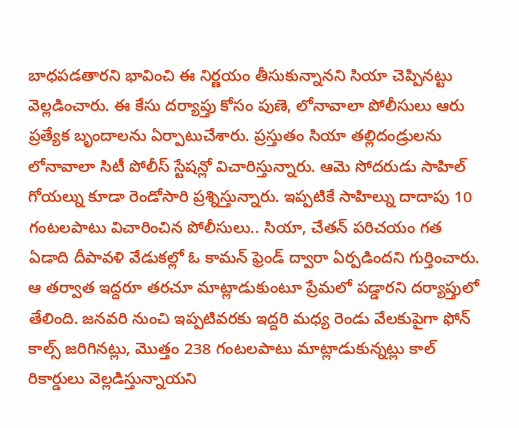బాధపడతారని భావించి ఈ నిర్ణయం తీసుకున్నానని సియా చెప్పినట్టు వెల్లడించారు. ఈ కేసు దర్యాప్తు కోసం పుణె, లోనావాలా పోలీసులు ఆరు ప్రత్యేక బృందాలను ఏర్పాటుచేశారు. ప్రస్తుతం సియా తల్లిదండ్రులను లోనావాలా సిటీ పోలీస్ స్టేషన్లో విచారిస్తున్నారు. ఆమె సోదరుడు సాహిల్ గోయల్ను కూడా రెండోసారి ప్రశ్నిస్తున్నారు. ఇప్పటికే సాహిల్ను దాదాపు 10 గంటలపాటు విచారించిన పోలీసులు.. సియా, చేతన్ పరిచయం గత ఏడాది దీపావళి వేడుకల్లో ఓ కామన్ ఫ్రెండ్ ద్వారా ఏర్పడిందని గుర్తించారు.
ఆ తర్వాత ఇద్దరూ తరచూ మాట్లాడుకుంటూ ప్రేమలో పడ్డారని దర్యాప్తులో తేలింది. జనవరి నుంచి ఇప్పటివరకు ఇద్దరి మధ్య రెండు వేలకుపైగా ఫోన్ కాల్స్ జరిగినట్లు, మొత్తం 238 గంటలపాటు మాట్లాడుకున్నట్లు కాల్ రికార్డులు వెల్లడిస్తున్నాయని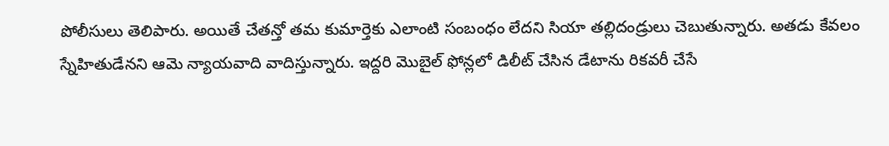పోలీసులు తెలిపారు. అయితే చేతన్తో తమ కుమార్తెకు ఎలాంటి సంబంధం లేదని సియా తల్లిదండ్రులు చెబుతున్నారు. అతడు కేవలం స్నేహితుడేనని ఆమె న్యాయవాది వాదిస్తున్నారు. ఇద్దరి మొబైల్ ఫోన్లలో డిలీట్ చేసిన డేటాను రికవరీ చేసే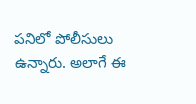పనిలో పోలీసులు ఉన్నారు. అలాగే ఈ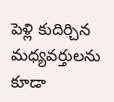పెళ్లి కుదిర్చిన మధ్యవర్తులను కూడా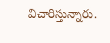విచారిస్తున్నారు.